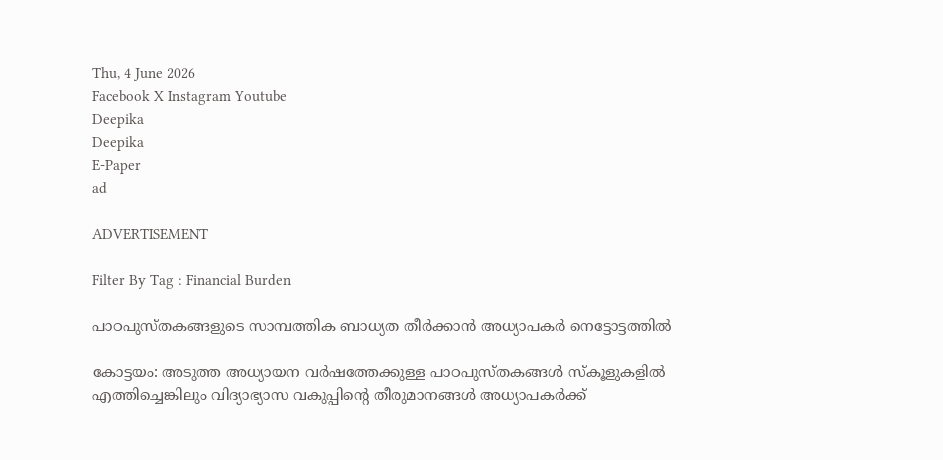Thu, 4 June 2026
Facebook X Instagram Youtube
Deepika
Deepika
E-Paper
ad

ADVERTISEMENT

Filter By Tag : Financial Burden

പാഠപുസ്തകങ്ങളുടെ സാമ്പത്തിക ബാധ്യത തീര്‍ക്കാന്‍ അധ്യാപകര്‍ നെട്ടോട്ടത്തില്‍

കോട്ടയം: അടുത്ത അധ്യായന വര്‍ഷത്തേക്കുള്ള പാഠപുസ്തകങ്ങള്‍ സ്‌കൂളുകളില്‍ എത്തിച്ചെങ്കിലും വിദ്യാഭ്യാസ വകുപ്പിന്‍റെ തീരുമാനങ്ങൾ അധ്യാപകർക്ക്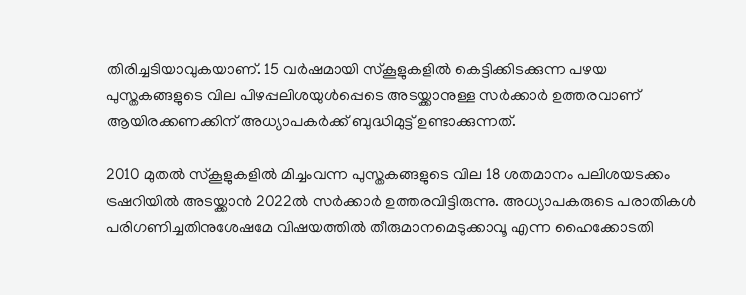തിരിച്ചടിയാവുകയാണ്. 15 വര്‍ഷമായി സ്‌കൂളുകളില്‍ കെട്ടിക്കിടക്കുന്ന പഴയ പുസ്തകങ്ങളുടെ വില പിഴപ്പലിശയുള്‍പ്പെടെ അടയ്ക്കാനുള്ള സർക്കാർ ഉത്തരവാണ് ആയിരക്കണക്കിന് അധ്യാപകര്‍ക്ക് ബുദ്ധിമുട്ട് ഉണ്ടാക്കുന്നത്.

2010 മുതല്‍ സ്‌കൂളുകളില്‍ മിച്ചംവന്ന പുസ്തകങ്ങളുടെ വില 18 ശതമാനം പലിശയടക്കം ട്രഷറിയില്‍ അടയ്ക്കാന്‍ 2022ല്‍ സര്‍ക്കാര്‍ ഉത്തരവിട്ടിരുന്നു. അധ്യാപകരുടെ പരാതികള്‍ പരിഗണിച്ചതിനുശേഷമേ വിഷയത്തില്‍ തീരുമാനമെടുക്കാവൂ എന്ന ഹൈക്കോടതി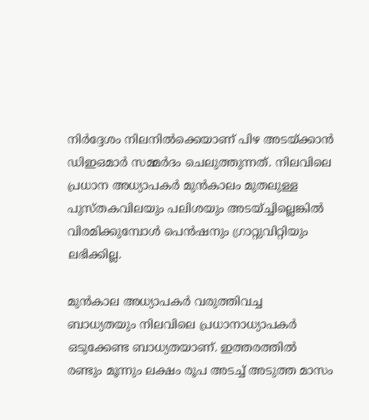നിര്‍ദ്ദേശം നിലനില്‍ക്കെയാണ് പിഴ അടയ്ക്കാന്‍ ഡിഇഒമാര്‍ സമ്മര്‍ദം ചെലുത്തുന്നത്. നിലവിലെ പ്രധാന അധ്യാപകര്‍ മുന്‍കാലം മുതലുള്ള പുസ്തകവിലയും പലിശയും അടയ്ച്ചില്ലെങ്കില്‍ വിരമിക്കുമ്പോള്‍ പെന്‍ഷനും ഗ്രാറ്റുവിറ്റിയും ലഭിക്കില്ല.

മുന്‍കാല അധ്യാപകര്‍ വരുത്തിവച്ച ബാധ്യതയും നിലവിലെ പ്രധാനാധ്യാപകര്‍ ഒടുക്കേണ്ട ബാധ്യതയാണ്. ഇത്തരത്തില്‍ രണ്ടും മൂന്നും ലക്ഷം രൂപ അടച്ച് അടുത്ത മാസം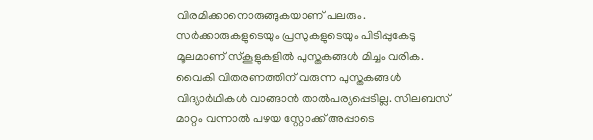വിരമിക്കാനൊരുങ്ങുകയാണ് പലരും. സര്‍ക്കാരുകളുടെയും പ്രസുകളുടെയും പിടിപ്പുകേടു മൂലമാണ് സ്‌കൂളുകളില്‍ പുസ്തകങ്ങള്‍ മിച്ചം വരിക. വൈകി വിതരണത്തിന് വരുന്ന പുസ്തകങ്ങള്‍ വിദ്യാർഥികൾ വാങ്ങാന്‍ താല്‍പര്യപ്പെടില്ല. സിലബസ് മാറ്റം വന്നാല്‍ പഴയ സ്റ്റോക്ക് അപ്പാടെ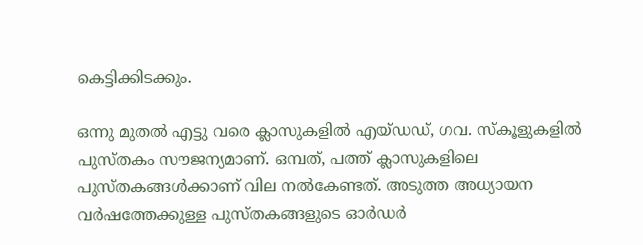കെട്ടിക്കിടക്കും.

ഒന്നു മുതല്‍ എട്ടു വരെ ക്ലാസുകളില്‍ എയ്ഡഡ്, ഗവ. സ്‌കൂളുകളില്‍ പുസ്തകം സൗജന്യമാണ്. ഒമ്പത്, പത്ത് ക്ലാസുകളിലെ പുസ്തകങ്ങള്‍ക്കാണ് വില നല്‍കേണ്ടത്. അടുത്ത അധ്യായന വര്‍ഷത്തേക്കുള്ള പുസ്തകങ്ങളുടെ ഓര്‍ഡര്‍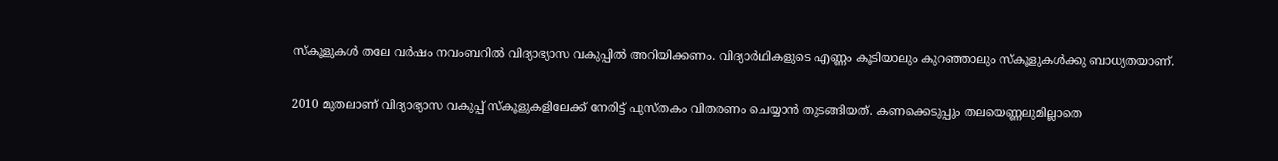സ്‌കൂളുകള്‍ തലേ വര്‍ഷം നവംബറില്‍ വിദ്യാഭ്യാസ വകുപ്പില്‍ അറിയിക്കണം. വിദ്യാർഥികളുടെ എണ്ണം കൂടിയാലും കുറഞ്ഞാലും സ്‌കൂളുകൾക്കു ബാധ്യതയാണ്.

2010 മുതലാണ് വിദ്യാഭ്യാസ വകുപ്പ് സ്‌കൂളുകളിലേക്ക് നേരിട്ട് പുസ്തകം വിതരണം ചെയ്യാന്‍ തുടങ്ങിയത്. കണക്കെടുപ്പും തലയെണ്ണലുമില്ലാതെ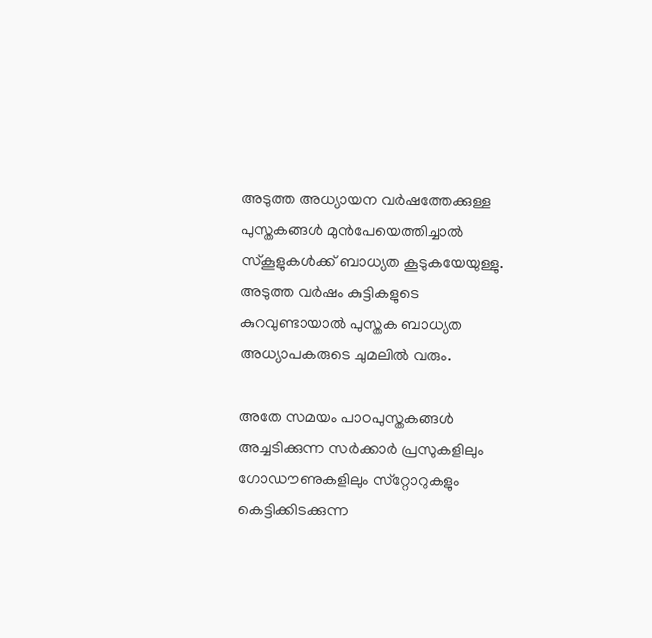അടുത്ത അധ്യായന വര്‍ഷത്തേക്കുള്ള പുസ്തകങ്ങള്‍ മുന്‍പേയെത്തിച്ചാല്‍ സ്‌കൂളുകള്‍ക്ക് ബാധ്യത കൂടുകയേയുള്ളു. അടുത്ത വര്‍ഷം കുട്ടികളുടെ കുറവുണ്ടായാല്‍ പുസ്തക ബാധ്യത അധ്യാപകരുടെ ചുമലില്‍ വരും.

അതേ സമയം പാഠപുസ്തകങ്ങള്‍ അച്ചടിക്കുന്ന സര്‍ക്കാര്‍ പ്രസുകളിലും ഗോഡൗണുകളിലും സ്‌റ്റോറുകളും കെട്ടിക്കിടക്കുന്ന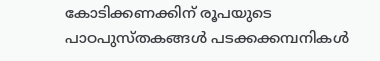കോടിക്കണക്കിന് രൂപയുടെ പാഠപുസ്തകങ്ങള്‍ പടക്കക്കമ്പനികള്‍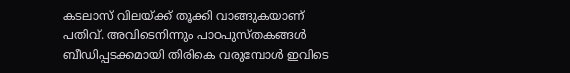കടലാസ് വിലയ്ക്ക് തൂക്കി വാങ്ങുകയാണ് പതിവ്. അവിടെനിന്നും പാഠപുസ്തകങ്ങള്‍ ബീഡിപ്പടക്കമായി തിരികെ വരുമ്പോള്‍ ഇവിടെ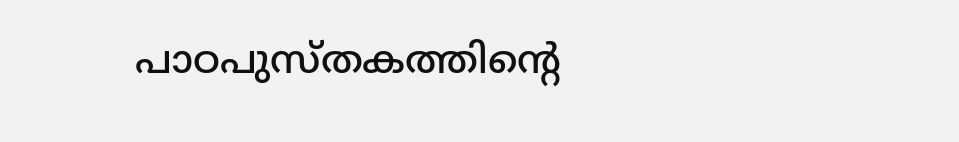പാഠപുസ്തകത്തിന്‍റെ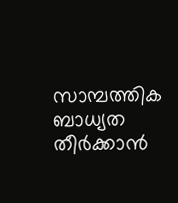സാമ്പത്തിക ബാധ്യത തീര്‍ക്കാന്‍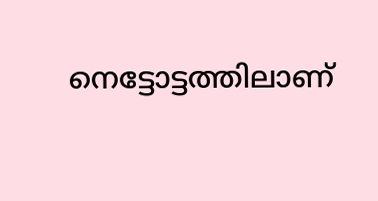നെട്ടോട്ടത്തിലാണ്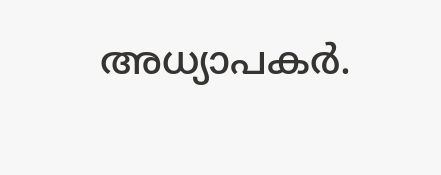അധ്യാപകര്‍.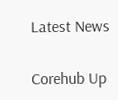Latest News

Corehub Up